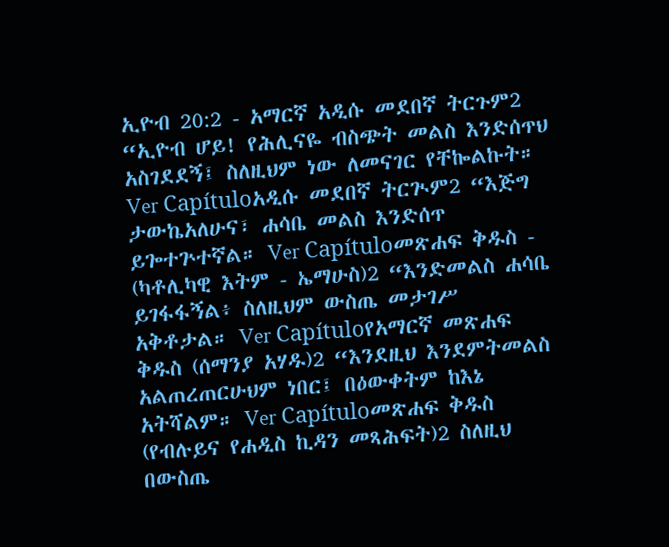ኢዮብ 20:2 - አማርኛ አዲሱ መደበኛ ትርጉም2 “ኢዮብ ሆይ! የሕሊናዬ ብስጭት መልስ እንድሰጥህ አስገደደኝ፤ ስለዚህም ነው ለመናገር የቸኰልኩት። Ver Capítuloአዲሱ መደበኛ ትርጒም2 “እጅግ ታውኬአለሁና፣ ሐሳቤ መልስ እንድሰጥ ይጐተጕተኛል። Ver Capítuloመጽሐፍ ቅዱስ - (ካቶሊካዊ እትም - ኤማሁስ)2 “እንድመልስ ሐሳቤ ይገፋፋኝል፥ ስለዚህም ውስጤ መታገሥ አቅቶታል። Ver Capítuloየአማርኛ መጽሐፍ ቅዱስ (ሰማንያ አሃዱ)2 “እንደዚህ እንደምትመልስ አልጠረጠርሁህም ነበር፤ በዕውቀትም ከእኔ አትሻልም። Ver Capítuloመጽሐፍ ቅዱስ (የብሉይና የሐዲስ ኪዳን መጻሕፍት)2 ስለዚህ በውስጤ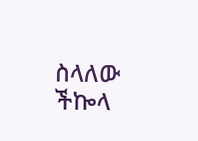ስላለው ችኰላ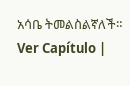አሳቤ ትመልስልኛለች። Ver Capítulo |